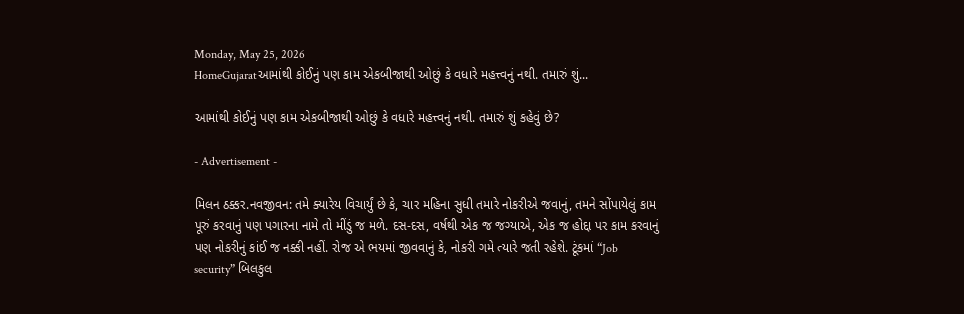Monday, May 25, 2026
HomeGujaratઆમાંથી કોઈનું પણ કામ એકબીજાથી ઓછું કે વધારે મહત્ત્વનું નથી. તમારું શું...

આમાંથી કોઈનું પણ કામ એકબીજાથી ઓછું કે વધારે મહત્ત્વનું નથી. તમારું શું કહેવું છે?

- Advertisement -

મિલન ઠક્કર.નવજીવન: તમે ક્યારેય વિચાર્યું છે કે, ચાર મહિના સુધી તમારે નોકરીએ જવાનું, તમને સોંપાયેલું કામ પૂરું કરવાનું પણ પગારના નામે તો મીંડું જ મળે. દસ-દસ, વર્ષથી એક જ જગ્યાએ, એક જ હોદ્દા પર કામ કરવાનું પણ નોકરીનું કાંઈ જ નક્કી નહીં. રોજ એ ભયમાં જીવવાનું કે, નોકરી ગમે ત્યારે જતી રહેશે. ટૂંકમાં “Job security” બિલકુલ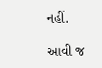નહીં.

આવી જ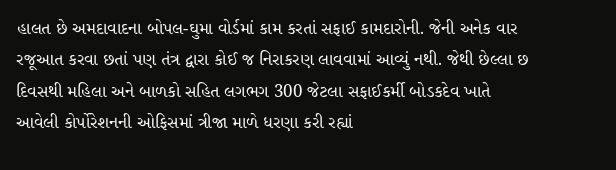હાલત છે અમદાવાદના બોપલ-ઘુમા વોર્ડમાં કામ કરતાં સફાઈ કામદારોની. જેની અનેક વાર રજૂઆત કરવા છતાં પણ તંત્ર દ્વારા કોઈ જ નિરાકરણ લાવવામાં આવ્યું નથી. જેથી છેલ્લા છ દિવસથી મહિલા અને બાળકો સહિત લગભગ 300 જેટલા સફાઈકર્મી બોડકદેવ ખાતે આવેલી કોર્પોરેશનની ઓફિસમાં ત્રીજા માળે ધરણા કરી રહ્યાં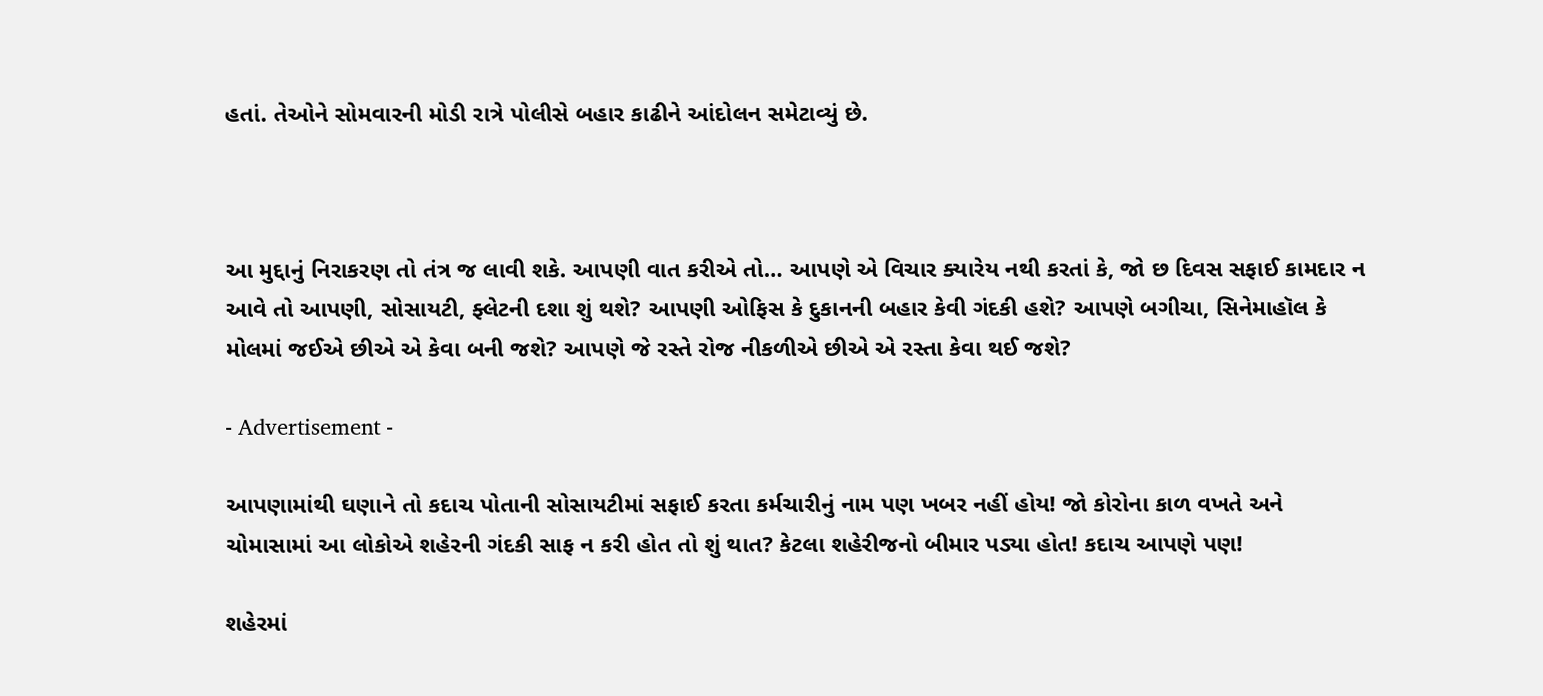હતાં. તેઓને સોમવારની મોડી રાત્રે પોલીસે બહાર કાઢીને આંદોલન સમેટાવ્યું છે.



આ મુદ્દાનું નિરાકરણ તો તંત્ર જ લાવી શકે. આપણી વાત કરીએ તો… આપણે એ વિચાર ક્યારેય નથી કરતાં કે, જો છ દિવસ સફાઈ કામદાર ન આવે તો આપણી, સોસાયટી, ફ્લેટની દશા શું થશે? આપણી ઓફિસ કે દુકાનની બહાર કેવી ગંદકી હશે? આપણે બગીચા, સિનેમાહૉલ કે મોલમાં જઈએ છીએ એ કેવા બની જશે? આપણે જે રસ્તે રોજ નીકળીએ છીએ એ રસ્તા કેવા થઈ જશે?

- Advertisement -

આપણામાંથી ઘણાને તો કદાચ પોતાની સોસાયટીમાં સફાઈ કરતા કર્મચારીનું નામ પણ ખબર નહીં હોય! જો કોરોના કાળ વખતે અને ચોમાસામાં આ લોકોએ શહેરની ગંદકી સાફ ન કરી હોત તો શું થાત? કેટલા શહેરીજનો બીમાર પડ્યા હોત! કદાચ આપણે પણ!

શહેરમાં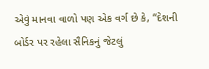એવું માનવા વાળો પણ એક વર્ગ છે કે, “દેશની બોર્ડર પર રહેલા સૈનિકનું જેટલું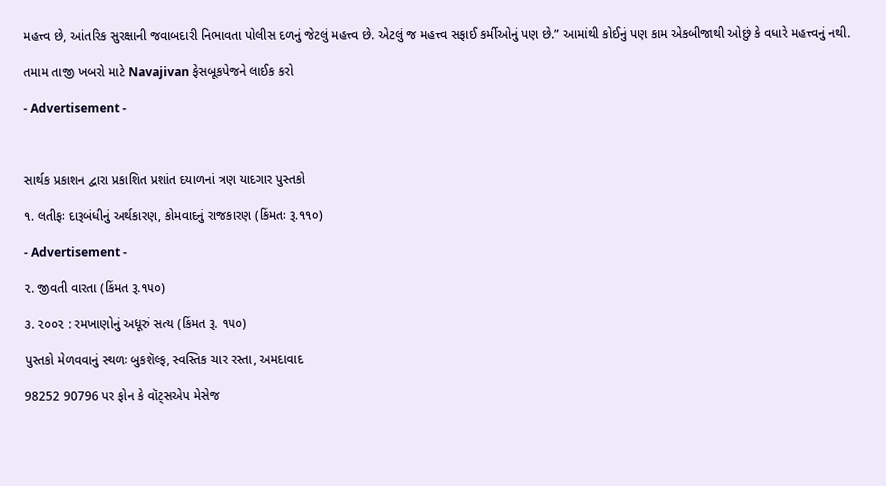મહત્ત્વ છે, આંતરિક સુરક્ષાની જવાબદારી નિભાવતા પોલીસ દળનું જેટલું મહત્ત્વ છે. એટલું જ મહત્ત્વ સફાઈ કર્મીઓનું પણ છે.” આમાંથી કોઈનું પણ કામ એકબીજાથી ઓછું કે વધારે મહત્ત્વનું નથી.

તમામ તાજી ખબરો માટે Navajivan ફેસબૂકપેજને લાઈક કરો

- Advertisement -



સાર્થક પ્રકાશન દ્વારા પ્રકાશિત પ્રશાંત દયાળનાં ત્રણ યાદગાર પુસ્તકો

૧. લતીફઃ દારૂબંધીનું અર્થકારણ, કોમવાદનું રાજકારણ (કિંમતઃ રૂ.૧૧૦)

- Advertisement -

૨. જીવતી વારતા (કિંમત રૂ.૧૫૦)

૩. ૨૦૦૨ : રમખાણોનું અધૂરું સત્ય (કિંમત રૂ. ૧૫૦)

પુસ્તકો મેળવવાનું સ્થળઃ બુકશૅલ્ફ, સ્વસ્તિક ચાર રસ્તા, અમદાવાદ

98252 90796 પર ફોન કે વૉટ્સએપ મેસેજ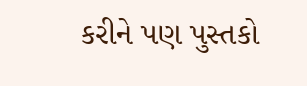કરીને પણ પુસ્તકો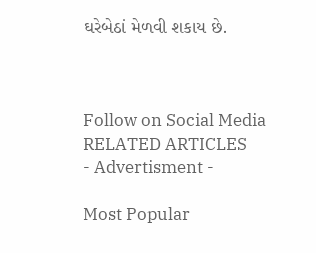ઘરેબેઠાં મેળવી શકાય છે.



Follow on Social Media
RELATED ARTICLES
- Advertisment -

Most Popular